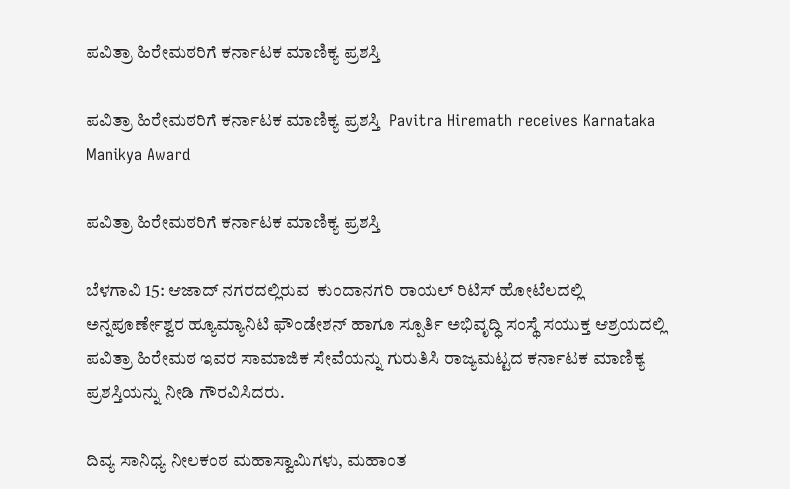ಪವಿತ್ರಾ ಹಿರೇಮಠರಿಗೆ ಕರ್ನಾಟಕ ಮಾಣಿಕ್ಯ ಪ್ರಶಸ್ತಿ

ಪವಿತ್ರಾ ಹಿರೇಮಠರಿಗೆ ಕರ್ನಾಟಕ ಮಾಣಿಕ್ಯ ಪ್ರಶಸ್ತಿ  Pavitra Hiremath receives Karnataka Manikya Award

ಪವಿತ್ರಾ ಹಿರೇಮಠರಿಗೆ ಕರ್ನಾಟಕ ಮಾಣಿಕ್ಯ ಪ್ರಶಸ್ತಿ

ಬೆಳಗಾವಿ 15: ಆಜಾದ್ ನಗರದಲ್ಲಿರುವ  ಕುಂದಾನಗರಿ ರಾಯಲ್ ರಿಟಿಸ್ ಹೋಟೆಲದಲ್ಲಿ  ಅನ್ನಪೂರ್ಣೇಶ್ವರ ಹ್ಯೂಮ್ಯಾನಿಟಿ ಫೌಂಡೇಶನ್ ಹಾಗೂ ಸ್ಪೂರ್ತಿ ಅಭಿವೃದ್ಧಿ ಸಂಸ್ಥೆ ಸಯುಕ್ತ ಆಶ್ರಯದಲ್ಲಿ ಪವಿತ್ರಾ ಹಿರೇಮಠ ಇವರ ಸಾಮಾಜಿಕ ಸೇವೆಯನ್ನು ಗುರುತಿಸಿ ರಾಜ್ಯಮಟ್ಟದ ಕರ್ನಾಟಕ ಮಾಣಿಕ್ಯ ಪ್ರಶಸ್ತಿಯನ್ನು ನೀಡಿ ಗೌರವಿಸಿದರು.

ದಿವ್ಯ ಸಾನಿಧ್ಯ ನೀಲಕಂಠ ಮಹಾಸ್ವಾಮಿಗಳು, ಮಹಾಂತ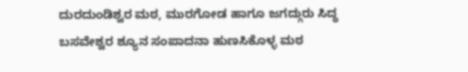ದುರದುಂಡಿಶ್ವರ ಮಠ, ಮುರಗೋಡ ಹಾಗೂ ಜಗದ್ಗುರು ಸಿದ್ಧ ಬಸವೇಶ್ವರ ಶ್ಯೂನ ಸಂಪಾದನಾ ಹುಣಸಿಕೊಳ್ಳ ಮಠ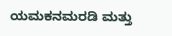ಯಮಕನಮರಡಿ ಮತ್ತು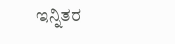ಇನ್ನಿತರ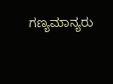ಗಣ್ಯಮಾನ್ಯರು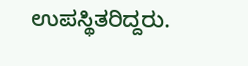ಉಪಸ್ಥಿತರಿದ್ದರು.